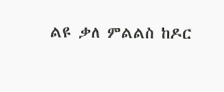ልዩ ቃለ ምልልስ ከዶር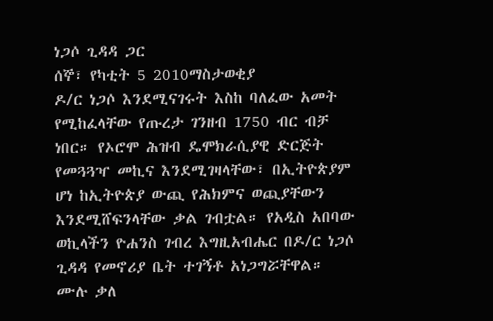ነጋሶ ጊዳዳ ጋር
ሰኞ፣ የካቲት 5 2010ማስታወቂያ
ዶ/ር ነጋሶ እንደሚናገሩት እስከ ባለፈው አመት የሚከፈላቸው የጡረታ ገንዘብ 1750 ብር ብቻ ነበር። የኦሮሞ ሕዝብ ዴሞክራሲያዊ ድርጅት የመጓጓዣ መኪና እንደሚገዛላቸው፣ በኢትዮጵያም ሆነ ከኢትዮጵያ ውጪ የሕክምና ወጪያቸውን እንደሚሸፍንላቸው ቃል ገብቷል። የአዲስ አበባው ወኪላችን ዮሐንስ ገብረ እግዚአብሔር በዶ/ር ነጋሶ ጊዳዳ የመኖሪያ ቤት ተገኝቶ አነጋግሯቸዋል።
ሙሉ ቃለ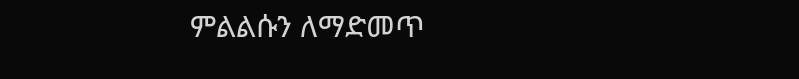ምልልሱን ለማድመጥ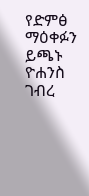የድምፅ ማዕቀፉን ይጫኑ
ዮሐንስ ገብረ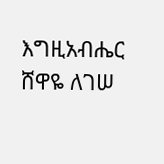እግዚአብሔር
ሸዋዬ ለገሠ